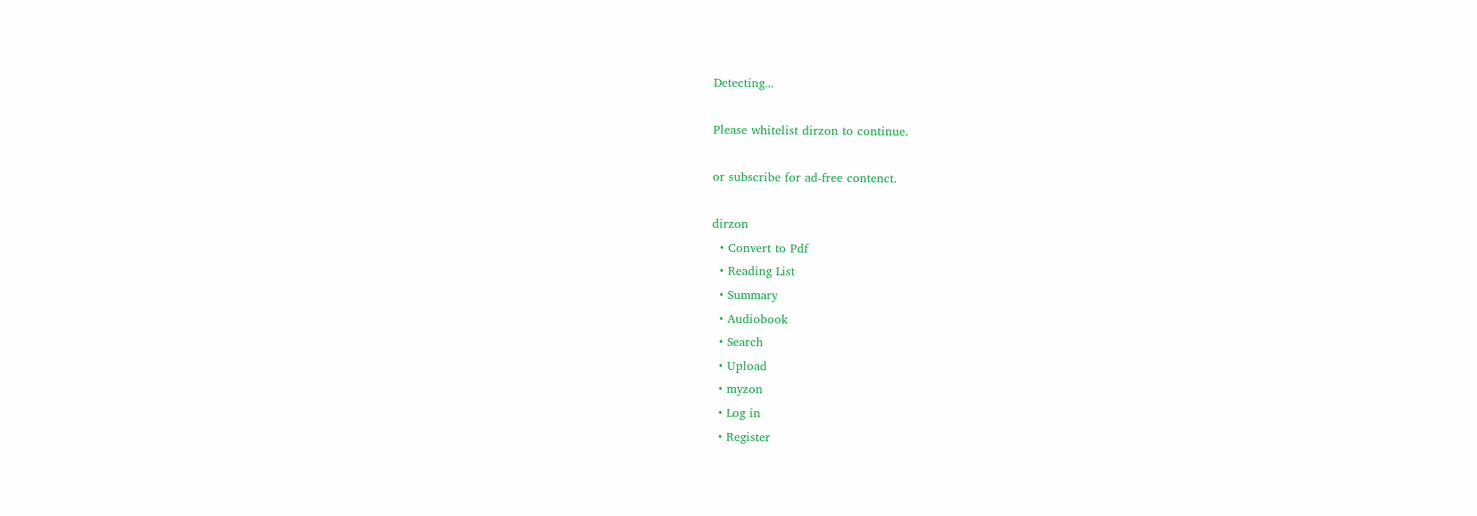Detecting...

Please whitelist dirzon to continue.

or subscribe for ad-free contenct.

dirzon
  • Convert to Pdf
  • Reading List
  • Summary
  • Audiobook
  • Search
  • Upload
  • myzon
  • Log in
  • Register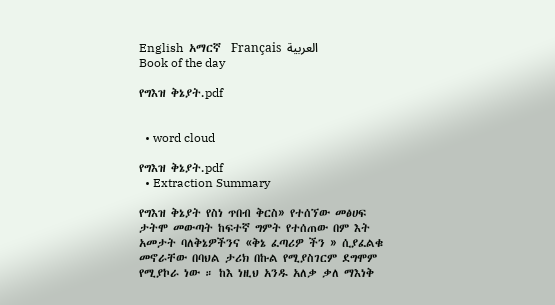English  አማርኛ  Français  العربية
Book of the day

የግእዝ ቅኔያት.pdf


  • word cloud

የግእዝ ቅኔያት.pdf
  • Extraction Summary

የግእዝ ቅኔያት የስነ ጥበብ ቅርስ» የተሰኘው መፅሀፍ ታትሞ መውጣት ከፍተኛ ግምት የተሰጠው በም እት አመታት ባለቅኔዎችንና «ቅኔ ፈጣሪዎ ችን » ሲያፈልቁ መኖራቸው በባህል ታሪክ በኩል የሚያስገርም ደግሞም የሚያኮራ ነው ። ከእ ነዚህ አንዱ አለቃ ቃለ ማእነቅ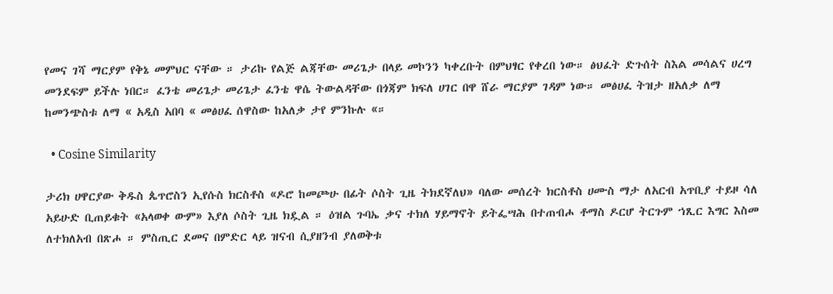የመና ገሻ ማርያም የቅኔ መምህር ናቸው ። ታሪኩ የልጅ ልጃቸው መሪጌታ በላይ መኮንን ካቀረቡት በምህፃር የቀረበ ነው። ፅህፈት ድጉሰት ስእል መሳልና ሀረግ መንደፍም ይችሉ ነበር። ፈንቴ መሪጌታ መሪጌታ ፈንቴ ዋሴ ትውልዳቸው በጎጃም ክፍለ ሀገር በዋ ሸራ ማርያም ገዳም ነው። መፅሀፈ ትዝታ ዘአለቃ ለማ ከመንጭስቱ ለማ « አዲስ አበባ « መፅሀፈ ሰዋስው ከአለቃ ታየ ምንኩሉ «።

  • Cosine Similarity

ታሪክ ሀዋርያው ቅዱስ ጴጥሮስን ኢየሱስ ክርስቶስ «ዶሮ ከመጮሁ በፊት ሶስት ጊዜ ትክደኛለህ» ባለው መሰረት ክርስቶስ ሀሙስ ማታ ለአርብ አጥቢያ ተይዞ ሳለ አይሁድ ቢጠይቁት «አላወቀ ውም» እያለ ሶስት ጊዜ ክዷል ። ዕዝል ጉባኤ ቃና ተክለ ሃይማኖት ይትፌሣሕ በተጠብሖ ቶማስ ዶርሆ ትርጉም ኀጺር እግር እስመ ለተክለአብ በጽሖ ። ምስጢር ደመና በምድር ላይ ዝናብ ሲያዘንብ ያለወቅቱ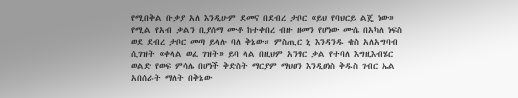የሚበቅል ቡቃያ አለ እንዲሁም ደመና በደብረ ታቦር «ይህ የባህርይ ልጄ ነው» የሚል የአብ ቃልን ቢያሰማ ሙቶ ከተቀበረ ብዙ ዘመን የሆነው ሙሴ በአካለ ነፍስ ወደ ደብረ ታቦር መጣ ይላሉ ባለ ቅኔው። ምስጢር ኒ እንዳንዱ ቄስ አለአግባብ ሲገዝት «ቀላል ወፈ ገዝት» ይባ ላል በዚህም አንፃር ቃል የተባለ እግዚእብሄር ወልድ የወፍ ምሳሌ በሆነች ቅድስት ማርያም ማህፀን እንዲፀነስ ቅዱስ ገብር ኤል አበሰራት ማለት በቅኔው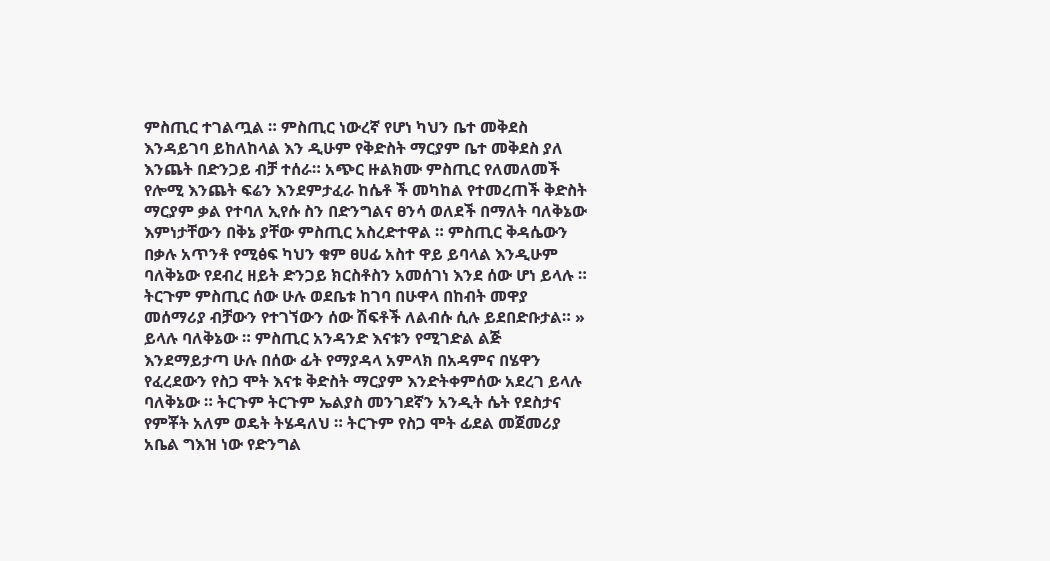ምስጢር ተገልጧል ። ምስጢር ነውረኛ የሆነ ካህን ቤተ መቅደስ እንዳይገባ ይከለከላል እን ዲሁም የቅድስት ማርያም ቤተ መቅደስ ያለ እንጨት በድንጋይ ብቻ ተሰራ። አጭር ዙልክሙ ምስጢር የለመለመች የሎሚ እንጨት ፍሬን እንደምታፈራ ከሴቶ ች መካከል የተመረጠች ቅድስት ማርያም ቃል የተባለ ኢየሱ ስን በድንግልና ፀንሳ ወለደች በማለት ባለቅኔው እምነታቸውን በቅኔ ያቸው ምስጢር አስረድተዋል ። ምስጢር ቅዳሴውን በቃሉ አጥንቶ የሚፅፍ ካህን ቁም ፀሀፊ አስተ ዋይ ይባላል እንዲሁም ባለቅኔው የደብረ ዘይት ድንጋይ ክርስቶስን አመሰገነ እንደ ሰው ሆነ ይላሉ ። ትርጉም ምስጢር ሰው ሁሉ ወደቤቱ ከገባ በሁዋላ በከብት መዋያ መሰማሪያ ብቻውን የተገኘውን ሰው ሽፍቶች ለልብሱ ሲሉ ይደበድቡታል። » ይላሉ ባለቅኔው ። ምስጢር አንዳንድ እናቱን የሚገድል ልጅ እንደማይታጣ ሁሉ በሰው ፊት የማያዳላ አምላክ በአዳምና በሄዋን የፈረደውን የስጋ ሞት እናቱ ቅድስት ማርያም እንድትቀምሰው አደረገ ይላሉ ባለቅኔው ። ትርጉም ትርጉም ኤልያስ መንገደኛን አንዲት ሴት የደስታና የምቾት አለም ወዴት ትሄዳለህ ። ትርጉም የስጋ ሞት ፊደል መጀመሪያ አቤል ግእዝ ነው የድንግል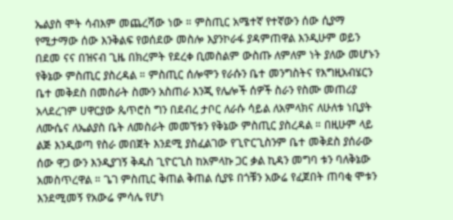ኤልያስ ሞት ሳብእም መጨረሻው ነው ። ምስጢር አሜተኛ የተኛውን ሰው ሲያማ የሚታማው ሰው እንቅልፍ የወሰደው መስሎ እያንኮራፋ ያዳምጠዋል እንዲሁም ወይን በደመ ናና በዝናብ ጊዜ በክረምት የደረቀ ቢመስልም ውስጡ ለምለም ነት ያለው መሆኑን የቅኔው ምስጢር ያስረዳል ። ምስጢር ሰሎሞን የራሱን ቤተ መንግስትና የእግዚአብሄርን ቤተ መቅደስ በመስራት ስሙን አስጠራ እንጂ የሌሎች ሰዎች ስራን የስሙ መጠሪያ አላደረገም ሀዋርያው ጴጥሮስ ግን በደብረ ታቦር ለራሱ ሳይል ለአምላክና ለሁለቱ ነቢያት ለሙሴና ለኤልያስ ቤት ለመስራት መመኘቱን የቅኔው ምስጢር ያስረዳል ። በዚሁም ላይ ልጅ እንዲወጣ የስራ መበጀት እንደሚ ያስፈልገው የጊዮርጊስንም ቤተ መቅደስ ያሰራው ሰው ዋጋ ውን እንዲያገኝ ቅዱስ ጊዮርጊስ ከአምላኩ ጋር ቃል ኪዳን መግባ ቱን ባለቅኔው አመስጥረዋል ። ጌገ ምስጢር ቅጠል ቅጠል ሲያዩ በጎቹን አውሬ የፈጀበት ጠባቂ ሞቱን እንደሚመኝ የአውሬ ምሳሌ የሆነ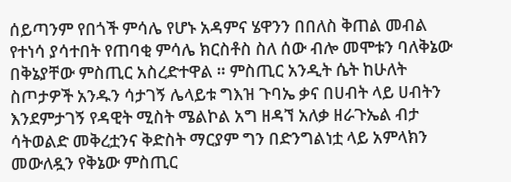ሰይጣንም የበጎች ምሳሌ የሆኑ አዳምና ሄዋንን በበለስ ቅጠል መብል የተነሳ ያሳተበት የጠባቂ ምሳሌ ክርስቶስ ስለ ሰው ብሎ መሞቱን ባለቅኔው በቅኔያቸው ምስጢር አስረድተዋል ። ምስጢር አንዲት ሴት ከሁለት ስጦታዎች አንዱን ሳታገኝ ሌላይቱ ግእዝ ጉባኤ ቃና በሀብት ላይ ሀብትን እንደምታገኝ የዳዊት ሚስት ሜልኮል አግ ዘዳኘ አለቃ ዘራጉኤል ብታ ሳትወልድ መቅረቷንና ቅድስት ማርያም ግን በድንግልነቷ ላይ አምላክን መውለዷን የቅኔው ምስጢር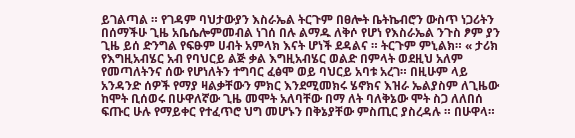ይገልጣል ። የገዳም ባህታውያን እስራኤል ትርጉም በፀሎት ቤትኬብሮን ውስጥ ነጋሪትን በሰማችሁ ጊዜ አቤሴሎምመብል ነገሰ በሉ ልማዱ ለቅሶ የሆነ የእስራኤል ንጉስ ፆም ያን ጊዜ ይሰ ድንግል የፍፁም ሀብት አምላክ እናት ሆነች ደዳልና ። ትርጉም ምኒልክ። « ታሪክ የእግዚአብሄር አብ የባህርይ ልጅ ቃል እግዚአብሄር ወልድ በምላት ወደዚህ አለም የመጣለትንና ሰው የሆነለትን ተግባር ፈፅሞ ወይ ባህርይ አባቱ አረገ። በዚሁም ላይ አንዳንድ ሰዎች የማያ ዛልቃቸውን ምክር እንደሚመክሩ ሄኖክና እዝራ ኤልያስም ለጊዜው ከሞት ቢሰወሩ በሁዋለኛው ጊዜ መሞት አለባቸው በማ ለት ባለቅኔው ሞት ስጋ ለለበሰ ፍጡር ሁሉ የማይቀር የተፈጥሮ ህግ መሆኑን በቅኔያቸው ምስጢር ያስረዳሉ ። በሁዋላ።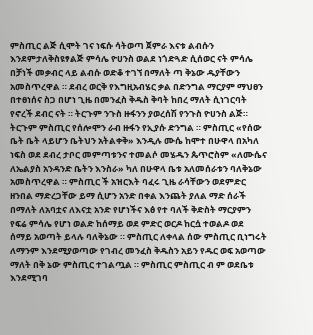ምስጢር ልጅ ሲሞት ገና ነፍሱ ሳትወጣ ጀምራ እናቱ ልብሱን እንደምታለቅስዩፃልጅ ምሳሌ ዮሀንስ ወልደ ነጎድጓድ ሲሰወር ናት ምሳሌ በቻነች መቃብር ላይ ልብሱ ወድቆ ተገኘ በማለት ጣ ቅኔው ዱያቸውን አመስጥረዋል ። ደብረ ወርቅ የእግዚአብሄር ቃል በድንግል ማርያም ማህፀን በተፀነሰና ስጋ በሆነ ጊዜ በመንፈስ ቅዱስ ቅባት ከበረ ማለት ሲነገርባት የኖረች ደብር ናት ። ትርጉም ንጉስ ዙፋንን ያወረሰሽ የንጉስ ዮሀንስ ልጅ። ትርጉም ምስጢር የሰሎሞን ራብ ዙፋን የኢያሱ ድንግል ። ምስጢር «የሰው ቤት ቤት ላይሆን ቤትህን አትልቀቅ» እንዲሉ ሙሴ ከሞተ በሁዋላ በአካለ ነፍስ ወደ ደብረ ታቦር መምጣቱንና ተመልሶ መሄዱን ጴጥሮስም «ለሙሴና ለኤልያስ አንዳንድ ቤትን እንስራ» ካለ በሁዋላ ቤቱ አለመሰራቱን ባለቅኔው አመስጥረዋል ። ምስጢር ች አዝርእት ባፈሩ ጊዜ ራሳቸውን ወደምድር ዘንበል ማድረጋቸው ይማ ሲሆን አንድ በቀል እንጨት ያለል ማድ ሰራች በማለት ለአባቷና ለእናቷ አንድ የሆነችና እፅ የተ ባለች ቅድስት ማርያምን የፍሬ ምሳሌ የሆነ ወልድ ከሰማይ ወደ ምድር ወርዶ ከርሷ ተወልዶ ወደ ሰማይ አወጣት ይላሉ ባለቅኔው ። ምስጢር ለቀላል ሰው ምስጢር ቢነግሩት ለማንም እንደሚያወጣው የገብረ መንፈስ ቅዱስን አይን የዱር ወፍ አወጣው ማለት በቅ ኔው ምስጢር ተገልጧል ። ምስጢር ምስጢር ብ ም ወደቤቱ እንደሚገባ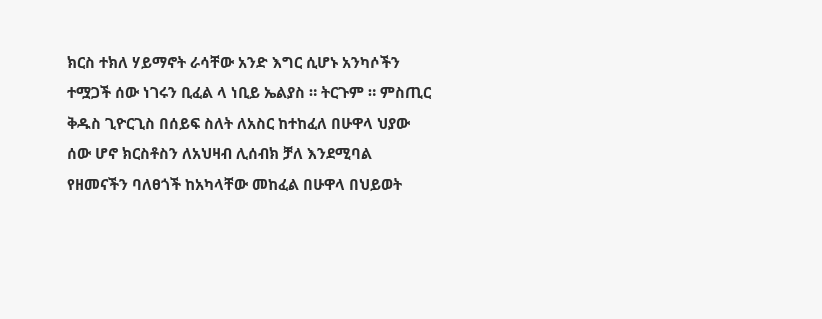ክርስ ተክለ ሃይማኖት ራሳቸው አንድ እግር ሲሆኑ አንካሶችን ተሟጋች ሰው ነገሩን ቢፈል ላ ነቢይ ኤልያስ ። ትርጉም ። ምስጢር ቅዱስ ጊዮርጊስ በሰይፍ ስለት ለአስር ከተከፈለ በሁዋላ ህያው ሰው ሆኖ ክርስቶስን ለአህዛብ ሊሰብክ ቻለ እንደሚባል የዘመናችን ባለፀጎች ከአካላቸው መከፈል በሁዋላ በህይወት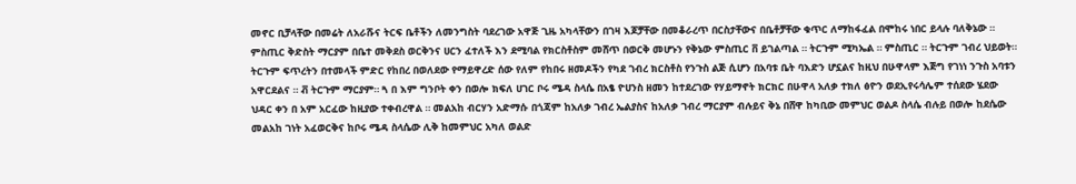መኖር ቢቻላቸው በመሬት ለአራሹና ትርፍ ቤቶችን ለመንግስት ባደረገው አዋጅ ጊዜ አካላቸውን በገዛ እጆቻቸው በመቆራረጥ በርስታቸውና በቤቶቻቸው ቁጥር ለማከፋፈል በሞከሩ ነበር ይላሉ ባለቅኔው ። ምስጢር ቅድስት ማርያም በቤተ መቅደስ ወርቅንና ሀርን ፈተለች እን ደሚባል የክርስቶስም መሸጥ በወርቅ መሆኑን የቅኔው ምስጢር ቨ ይገልጣል ። ትርጉም ሚካኤል ። ምስጢር ። ትርጉም ገብረ ህይወት። ትርጉም ፍጥረትን በተመላች ምድር የከበረ በወለደው የማይዋረድ ሰው የለም የከበሩ ዘመዶችን የካደ ገብረ ክርስቶስ የንጉስ ልጅ ሲሆን በአባቱ ቤት ባእድን ሆኗልና ከዚህ በሁዋላም እጅግ የገነነ ንጉስ አባቱን አዋርደልና ። ቭ ትርጉም ማርያም። ጓ በ እም ግንቦት ቀን በወሎ ክፍለ ሀገር ቦሩ ሜዳ ስላሴ በአፄ ዮሀንስ ዘመን ከተደረገው የሃይማኖት ክርክር በሁዋላ አለቃ ተክለ ፅዮን ወደኢየሩሳሌም ተሰደው ሄደው ህዳር ቀን በ አም አርፈው ከዚያው ተቀብረዋል ። መልአከ ብርሃን አድማሱ በጎጃም ከአለቃ ገብረ ኤልያስና ከአለቃ ገብረ ማርያም ብሉይና ቅኔ በሸዋ ከካቢው መምህር ወልዶ ስላሴ ብሉይ በወሎ ከደሴው መልአከ ገነት አፈወርቅና ከቦሩ ሜዳ ስላሴው ሊቅ ከመምህር አካለ ወልድ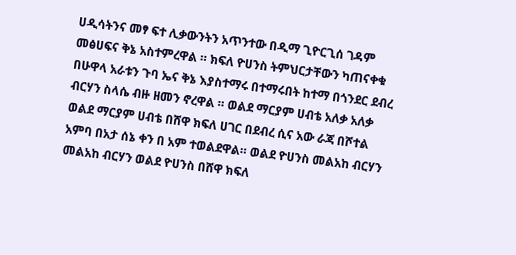ሀዲሳትንና መፃ ፍተ ሊቃውንትን አጥንተው በዲማ ጊዮርጊሰ ገዳም መፅሀፍና ቅኔ አስተምረዋል ። ክፍለ ዮሀንስ ትምህርታቸውን ካጠናቀቁ በሁዋላ አራቱን ጉባ ኤና ቅኔ እያስተማሩ በተማሩበት ከተማ በጎንደር ደብረ ብርሃን ስላሴ ብዙ ዘመን ኖረዋል ። ወልደ ማርያም ሀብቴ አለቃ አለቃ ወልደ ማርያም ሀብቴ በሸዋ ክፍለ ሀገር በደብረ ሲና አው ራጃ በሾተል አምባ በአታ ሰኔ ቀን በ አም ተወልደዋል። ወልደ ዮሀንስ መልአከ ብርሃን መልአከ ብርሃን ወልደ ዮሀንስ በሸዋ ክፍለ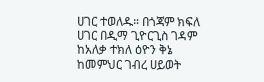ሀገር ተወለዱ። በጎጃም ክፍለ ሀገር በዲማ ጊዮርጊስ ገዳም ከአለቃ ተክለ ዕዮን ቅኔ ከመምህር ገብረ ሀይወት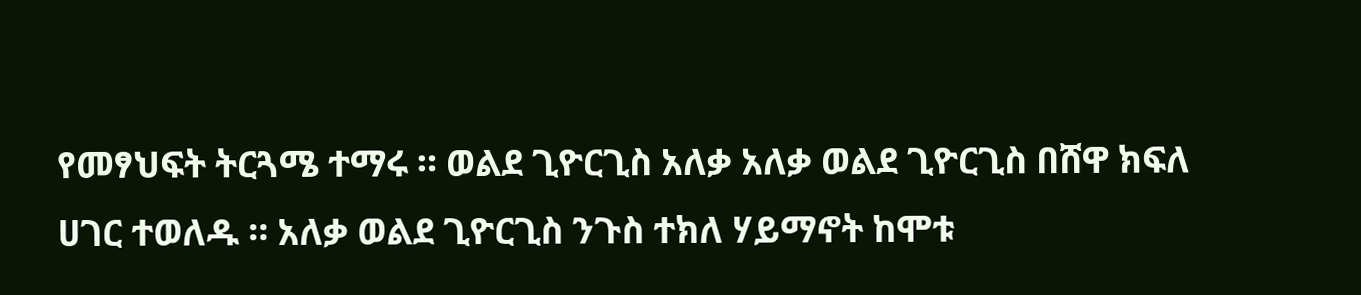የመፃህፍት ትርጓሜ ተማሩ ። ወልደ ጊዮርጊስ አለቃ አለቃ ወልደ ጊዮርጊስ በሸዋ ክፍለ ሀገር ተወለዱ ። አለቃ ወልደ ጊዮርጊስ ንጉስ ተክለ ሃይማኖት ከሞቱ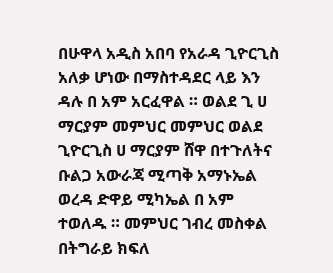በሁዋላ አዲስ አበባ የአራዳ ጊዮርጊስ አለቃ ሆነው በማስተዳደር ላይ እን ዳሉ በ አም አርፈዋል ። ወልደ ጊ ሀ ማርያም መምህር መምህር ወልደ ጊዮርጊስ ሀ ማርያም ሸዋ በተጉለትና ቡልጋ አውራጃ ሚጣቅ አማኑኤል ወረዳ ድዋይ ሚካኤል በ አም ተወለዱ ። መምህር ገብረ መስቀል በትግራይ ክፍለ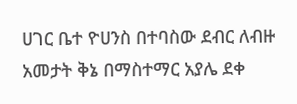ሀገር ቤተ ዮሀንስ በተባስው ደብር ለብዙ አመታት ቅኔ በማስተማር አያሌ ደቀ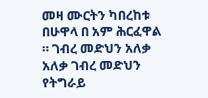መዛ ሙርትን ካበረከቱ በሁዋላ በ አም ሕርፈዋል ። ገብረ መድህን አለቃ አለቃ ገብረ መድህን የትግራይ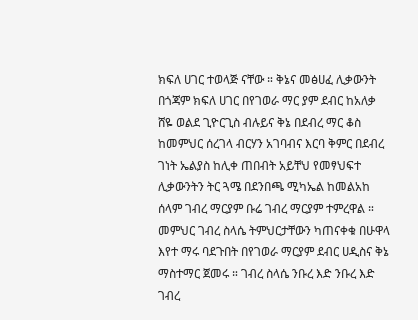ክፍለ ሀገር ተወላጅ ናቸው ። ቅኔና መፅሀፈ ሊቃውንት በጎጃም ክፍለ ሀገር በየገወራ ማር ያም ደብር ከአለቃ ሸዬ ወልደ ጊዮርጊስ ብሉይና ቅኔ በደብረ ማር ቆስ ከመምህር ሰረገላ ብርሃን አገባብና እርባ ቅምር በደብረ ገነት ኤልያስ ከሊቀ ጠበብት አይቸህ የመፃህፍተ ሊቃውንትን ትር ጓሜ በደንበጫ ሚካኤል ከመልአከ ሰላም ገብረ ማርያም ቡሬ ገብረ ማርያም ተምረዋል ። መምህር ገብረ ስላሴ ትምህርታቸውን ካጠናቀቁ በሁዋላ እየተ ማሩ ባደጉበት በየገወራ ማርያም ደብር ሀዲስና ቅኔ ማስተማር ጀመሩ ። ገብረ ስላሴ ንቡረ እድ ንቡረ እድ ገብረ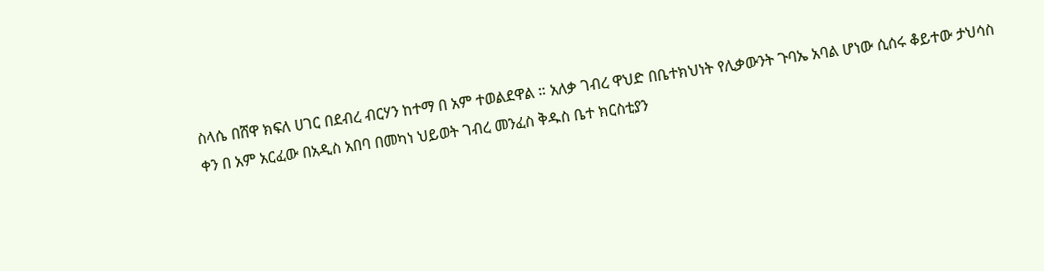ስላሴ በሸዋ ክፍለ ሀገር በደብረ ብርሃን ከተማ በ አም ተወልደዋል ። አለቃ ገብረ ዋህድ በቤተክህነት የሊቃውንት ጉባኤ አባል ሆነው ሲሰሩ ቆይተው ታህሳስ ቀን በ አም አርፈው በአዲስ አበባ በመካነ ህይወት ገብረ መንፈስ ቅዱስ ቤተ ክርስቲያን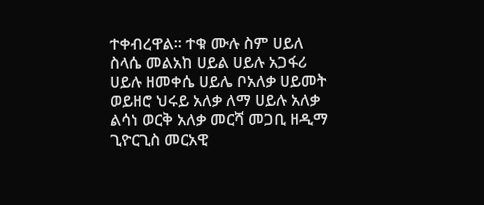ተቀብረዋል። ተቁ ሙሉ ስም ሀይለ ስላሴ መልአከ ሀይል ሀይሉ አጋፋሪ ሀይሉ ዘመቀሴ ሀይሌ ቦአለቃ ሀይመት ወይዘሮ ህሩይ አለቃ ለማ ሀይሉ አለቃ ልሳነ ወርቅ አለቃ መርሻ መጋቢ ዘዲማ ጊዮርጊስ መርአዊ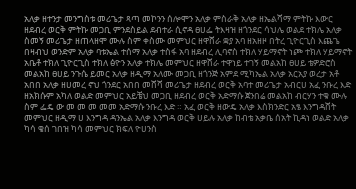አለቃ ዘተንታ መንግስቱ መሪጌታ ጻጣ መኮንን ሰሎሞን አለቃ ምስራቅ አለቃ ዘኤልሻማ ምትኩ እውር ዘደብረ ወርቅ ምትኩ መጋቢ ምንደስይል ደብተራ ሲኖዳ ፀሀፌ ትእዛዝ ዘጎንደር ሳህሌ ወልደ ተክሌ አለቃ ስመኝ መሪጌታ ዘጠላዘሞ ሙሉ ስም ቀስሙ መምህር ዘዋሸራ ቋያ አባ ዘአዘዞ በትረ ጊዮርጊስ እጨጌ በዛብህ ወንድም አለቃ ባቱኤል ተሰማ አለቃ ተስፋ አባ ዘደብረ ሊባኖስ ተክለ ሃይማኖት ነጮ ተክለ ሃይማኖት አቤቶ ተክለ ጊዮርጊስ ተክለ ፅዮን አለቃ ተክሌ መምህር ዘዋሸራ ተዋነይ ተገኝ መልአከ ፀሀይ ቴዎድሮስ መልአከ ፀሀይ ንጉሴ ይመር አለቃ ዘዲማ አለሙ መጋቢ ዘጎንጅ አምደ ሚካኤል አለቃ አርአያ ወረታ አቶ አበበ አለቃ ዘሀመረ ኖህ ጎንደር አበበ መሸሻ መሪጌታ ዘደብረ ወርቅ አባተ መሪጌታ አብርሀ አፈ ንቡረ እድ ዘአክሱም አካለ ወልድ መምህር አይቼህ መጋቢ ዘደብረ ወርቅ አድማሱ ጀንበሬ መልአከ ብርሃን ተቁ ሙሉ ስም ፌዴ ው መ መ መ መመ አድማሱ ንቡረ እድ ። አፈ ወርቅ ዘውዴ አለቃ እስክንድር አፄ እንግዳሸት መምህር ዘዲማ ሀ እንግዳ ዳንኤል አለቃ እንግዳ ወርቅ ሀይሉ አለቃ ከብቴ አቃቤ ሰአት ኪዳነ ወልድ አለቃ ካሳ ቄሰ ገበዝ ካሳ መምህር ክፍለ ዮሀንስ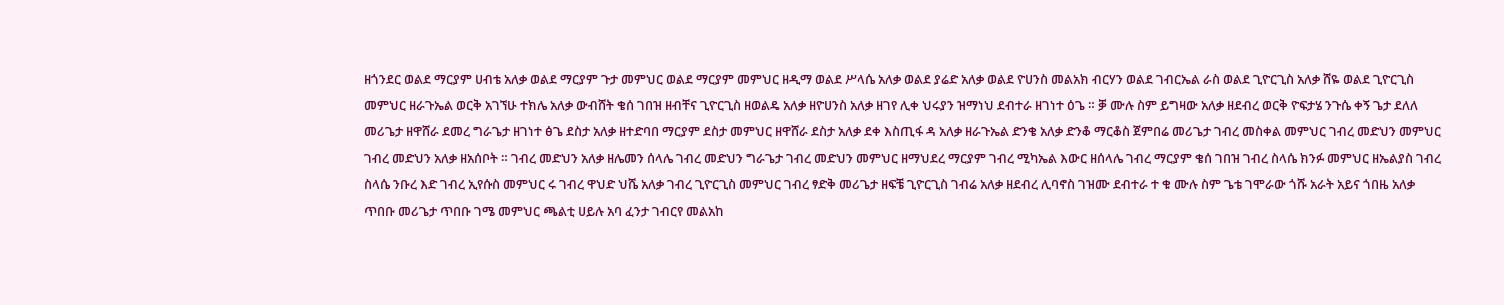ዘጎንደር ወልደ ማርያም ሀብቴ አለቃ ወልደ ማርያም ጉታ መምህር ወልደ ማርያም መምህር ዘዲማ ወልደ ሥላሴ አለቃ ወልደ ያሬድ አለቃ ወልደ ዮሀንስ መልአክ ብርሃን ወልደ ገብርኤል ራስ ወልደ ጊዮርጊስ አለቃ ሸዬ ወልደ ጊዮርጊስ መምህር ዘራጉኤል ወርቅ አገኘሁ ተክሌ አለቃ ውብሸት ቄሰ ገበዝ ዘብቸና ጊዮርጊስ ዘወልዴ አለቃ ዘዮሀንስ አለቃ ዘገየ ሊቀ ህሩያን ዝማነህ ደብተራ ዘገነተ ዕጌ ። ቓ ሙሉ ስም ይግዛው አለቃ ዘደብረ ወርቅ ዮፍታሄ ንጉሴ ቀኝ ጌታ ደለለ መሪጌታ ዘዋሸራ ደመረ ግራጌታ ዘገነተ ፅጌ ደስታ አለቃ ዘተድባበ ማርያም ደስታ መምህር ዘዋሸራ ደስታ አለቃ ደቀ እስጢፋ ዳ አለቃ ዘራጉኤል ድንቄ አለቃ ድንቆ ማርቆስ ጀምበሬ መሪጌታ ገብረ መስቀል መምህር ገብረ መድህን መምህር ገብረ መድህን አለቃ ዘአሰቦት ። ገብረ መድህን አለቃ ዘሌመን ሰላሌ ገብረ መድህን ግራጌታ ገብረ መድህን መምህር ዘማህደረ ማርያም ገብረ ሚካኤል እውር ዘሰላሌ ገብረ ማርያም ቄሰ ገበዝ ገብረ ስላሴ ክንፉ መምህር ዘኤልያስ ገብረ ስላሴ ንቡረ እድ ገብረ ኢየሱስ መምህር ሩ ገብረ ዋህድ ህሼ አለቃ ገብረ ጊዮርጊስ መምህር ገብረ ፃድቅ መሪጌታ ዘፍቼ ጊዮርጊስ ገብሬ አለቃ ዘደብረ ሊባኖስ ገዝሙ ደብተራ ተ ቁ ሙሉ ስም ጌቴ ገሞራው ጎሹ አራት አይና ጎበዜ አለቃ ጥበቡ መሪጌታ ጥበቡ ገሜ መምህር ጫልቲ ሀይሉ አባ ፈንታ ገብርየ መልአከ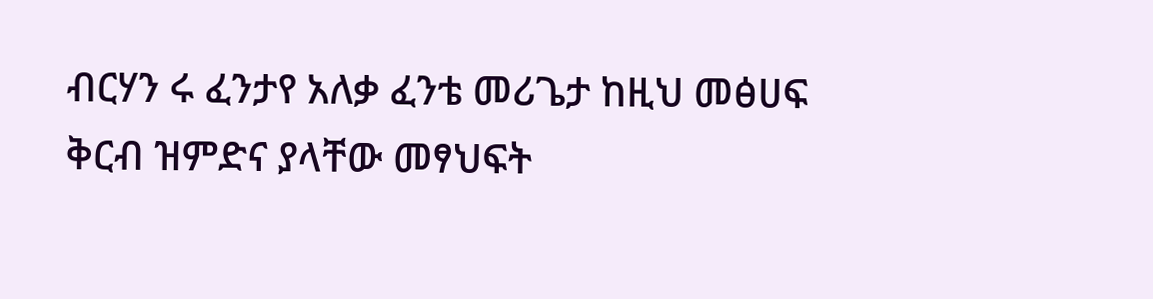ብርሃን ሩ ፈንታየ አለቃ ፈንቴ መሪጌታ ከዚህ መፅሀፍ ቅርብ ዝምድና ያላቸው መፃህፍት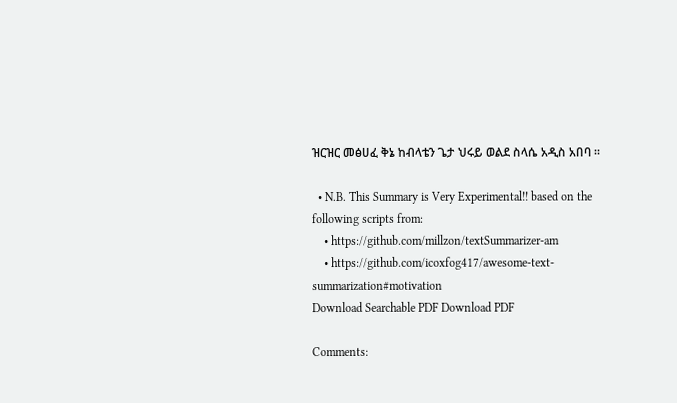ዝርዝር መፅሀፈ ቅኔ ከብላቴን ጌታ ህሩይ ወልደ ስላሴ አዲስ አበባ ።

  • N.B. This Summary is Very Experimental!! based on the following scripts from:
    • https://github.com/millzon/textSummarizer-am
    • https://github.com/icoxfog417/awesome-text-summarization#motivation
Download Searchable PDF Download PDF

Comments: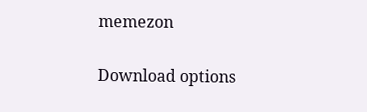memezon

Download options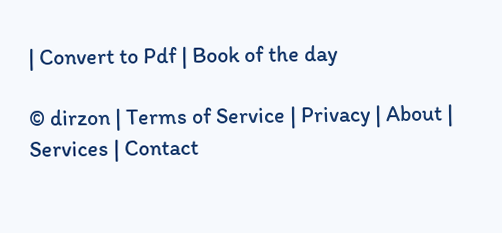| Convert to Pdf | Book of the day

© dirzon | Terms of Service | Privacy | About | Services | Contact